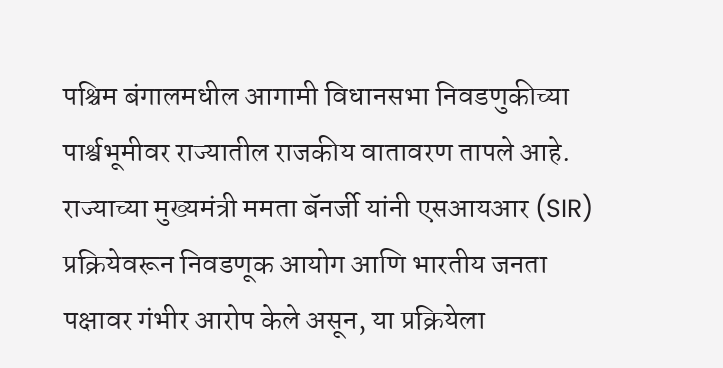पश्चिम बंगालमधील आगामी विधानसभा निवडणुकीच्या पार्श्वभूमीवर राज्यातील राजकीय वातावरण तापले आहे. राज्याच्या मुख्यमंत्री ममता बॅनर्जी यांनी एसआयआर (SIR) प्रक्रियेवरून निवडणूक आयोग आणि भारतीय जनता पक्षावर गंभीर आरोप केले असून, या प्रक्रियेला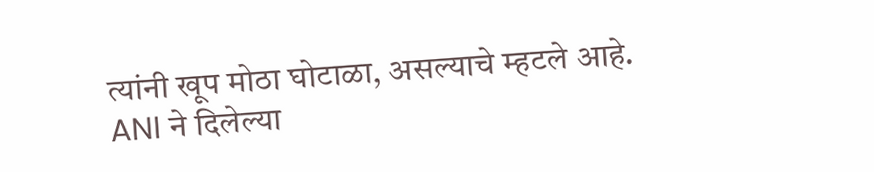त्यांनी खूप मोठा घोटाळा, असल्याचे म्हटले आहे.
ANI ने दिलेल्या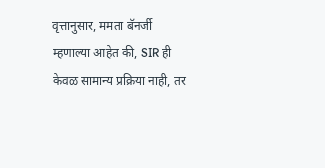वृत्तानुसार, ममता बॅनर्जी म्हणाल्या आहेत की, SIR ही केवळ सामान्य प्रक्रिया नाही, तर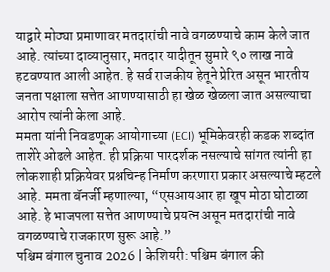याद्वारे मोठ्या प्रमाणावर मतदारांची नावे वगळण्याचे काम केले जात आहे. त्यांच्या दाव्यानुसार, मतदार यादीतून सुमारे ९० लाख नावे हटवण्यात आली आहेत. हे सर्व राजकीय हेतूने प्रेरित असून भारतीय जनता पक्षाला सत्तेत आणण्यासाठी हा खेळ खेळला जात असल्याचा आरोप त्यांनी केला आहे.
ममता यांनी निवडणूक आयोगाच्या (ECI) भूमिकेवरही कडक शब्दांत ताशेरे ओढले आहेत. ही प्रक्रिया पारदर्शक नसल्याचे सांगत त्यांनी हा लोकशाही प्रक्रियेवर प्रश्नचिन्ह निर्माण करणारा प्रकार असल्याचे म्हटले आहे. ममता बॅनर्जी म्हणाल्या, “एसआयआर हा खूप मोठा घोटाळा आहे. हे भाजपला सत्तेत आणण्याचे प्रयत्न असून मतदारांची नावे वगळण्याचे राजकारण सुरू आहे.”
पश्चिम बंगाल चुनाव 2026 | केशियरी: पश्चिम बंगाल की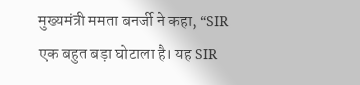मुख्यमंत्री ममता बनर्जी ने कहा, “SIR एक बहुत बड़ा घोटाला है। यह SIR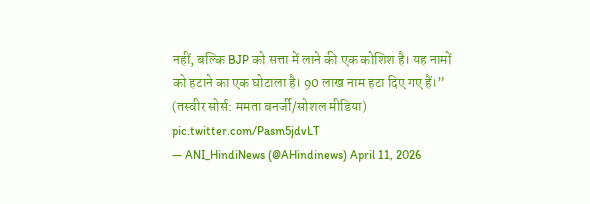नहीं, बल्कि BJP को सत्ता में लाने की एक कोशिश है। यह नामों को हटाने का एक घोटाला है। 90 लाख नाम हटा दिए गए हैं।”
(तस्वीर सोर्स: ममता बनर्जी/सोशल मीडिया) pic.twitter.com/Pasm5jdvLT
— ANI_HindiNews (@AHindinews) April 11, 2026